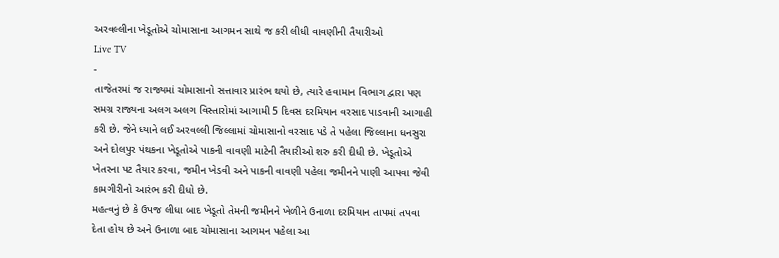અરવલ્લીના ખેડૂતોએ ચોમાસાના આગમન સાથે જ કરી લીધી વાવણીની તૈયારીઓ
Live TV
-
તાજેતરમાં જ રાજ્યમાં ચોમાસાનો સત્તાવાર પ્રારંભ થયો છે, ત્યારે હવામાન વિભાગ દ્વારા પણ સમગ્ર રાજ્યના અલગ અલગ વિસ્તારોમાં આગામી 5 દિવસ દરમિયાન વરસાદ પાડવાની આગાહી કરી છે. જેને ધ્યાને લઈ અરવલ્લી જિલ્લામાં ચોમાસાનો વરસાદ પડે તે પહેલા જિલ્લાના ધનસુરા અને દોલપુર પંથકના ખેડૂતોએ પાકની વાવણી માટેની તૈયારીઓ શરુ કરી દીધી છે. ખેડૂતોએ ખેતરના પટ તૈયાર કરવા, જમીન ખેડવી અને પાકની વાવણી પહેલા જમીનને પાણી આપવા જેવી કામગીરીનો આરંભ કરી દીધો છે.
મહત્વનું છે કે ઉપજ લીધા બાદ ખેડૂતો તેમની જમીનને ખેળીને ઉનાળા દરમિયાન તાપમાં તપવા દેતા હોય છે અને ઉનાળા બાદ ચોમાસાના આગમન પહેલા આ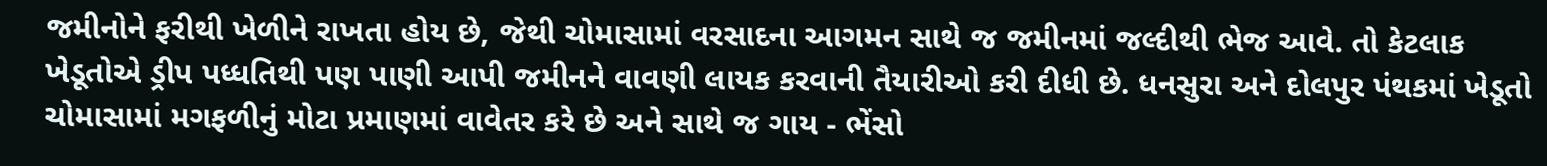જમીનોને ફરીથી ખેળીને રાખતા હોય છે, જેથી ચોમાસામાં વરસાદના આગમન સાથે જ જમીનમાં જલ્દીથી ભેજ આવે. તો કેટલાક ખેડૂતોએ ડ્રીપ પધ્ધતિથી પણ પાણી આપી જમીનને વાવણી લાયક કરવાની તૈયારીઓ કરી દીધી છે. ધનસુરા અને દોલપુર પંથકમાં ખેડૂતો ચોમાસામાં મગફળીનું મોટા પ્રમાણમાં વાવેતર કરે છે અને સાથે જ ગાય - ભેંસો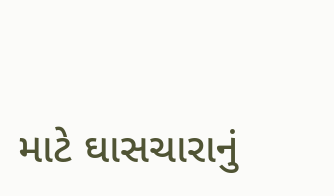માટે ઘાસચારાનું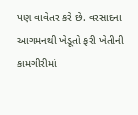પણ વાવેતર કરે છે. વરસાદના આગમનથી ખેડૂતો ફરી ખેતીની કામગીરીમાં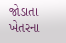જોડાતા ખેતરના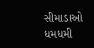સીમાડાઓ ધમધમી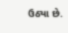ઉઠ્યા છે.